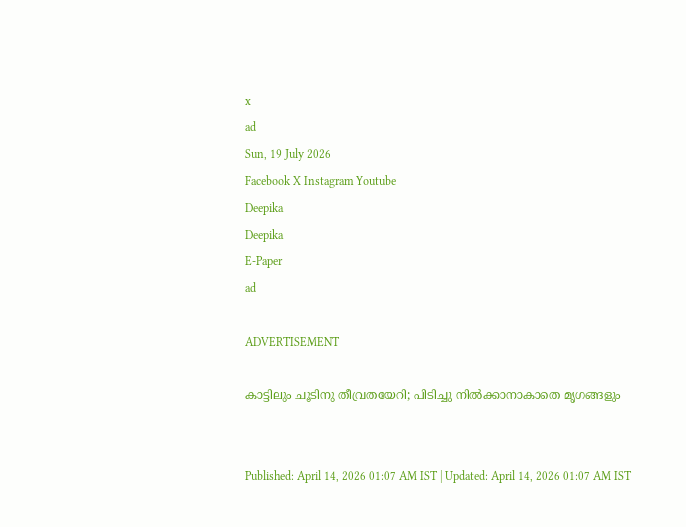x
ad
Sun, 19 July 2026
Facebook X Instagram Youtube
Deepika
Deepika
E-Paper
ad

ADVERTISEMENT

കാട്ടിലും ചൂടിനു തീവ്രതയേറി; പിടിച്ചു നിൽക്കാനാകാതെ മൃഗങ്ങളും


Published: April 14, 2026 01:07 AM IST | Updated: April 14, 2026 01:07 AM IST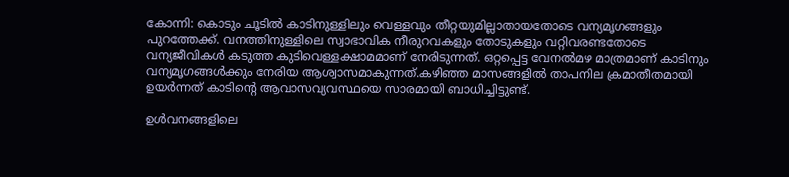കോന്നി: കൊടും ചൂടിൽ കാടിനുള്ളിലും വെള്ളവും തീറ്റയുമില്ലാതായതോടെ വന്യമൃഗങ്ങളും പുറത്തേക്ക്. വനത്തിനുള്ളിലെ സ്വാഭാവിക നീരുറവകളും തോടുകളും വറ്റിവരണ്ടതോടെ വന്യജീവികൾ കടുത്ത കുടിവെള്ളക്ഷാമമാണ് നേരിടുന്നത്. ഒറ്റപ്പെട്ട വേനൽമഴ മാത്രമാണ് കാടിനും വന്യമൃഗങ്ങൾക്കും നേരിയ ആശ്വാസമാകുന്നത്.കഴിഞ്ഞ മാസങ്ങളിൽ താപനില ക്രമാതീതമായി ഉയർന്നത് കാടിന്‍റെ ആവാസവ്യവസ്ഥയെ സാരമായി ബാധിച്ചിട്ടുണ്ട്.

ഉൾവനങ്ങളിലെ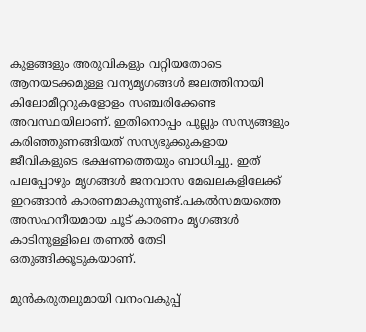കുളങ്ങളും അരുവികളും വറ്റിയതോടെ ആനയടക്കമുള്ള വന്യമൃഗങ്ങൾ ജലത്തിനായി കിലോമീറ്ററുകളോളം സഞ്ചരിക്കേണ്ട അവസ്ഥയിലാണ്. ഇതിനൊപ്പം പുല്ലും സസ്യങ്ങളും കരിഞ്ഞുണങ്ങിയത് സസ്യഭുക്കുകളായ ജീവികളുടെ ഭക്ഷണത്തെയും ബാധിച്ചു. ഇത് പലപ്പോഴും മൃഗങ്ങൾ ജനവാസ മേഖലകളിലേക്ക് ഇറങ്ങാൻ കാരണമാകുന്നുണ്ട്.പകൽസമയത്തെ അസഹനീയമായ ചൂട് കാരണം മൃഗങ്ങൾ കാടിനുള്ളിലെ തണൽ തേടി ഒതുങ്ങിക്കൂടുകയാണ്.

മുൻകരുതലുമായി വനംവകുപ്പ്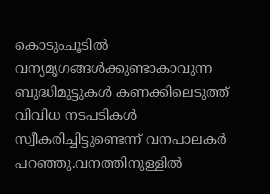കൊടുംചൂടിൽ വന്യമൃഗങ്ങൾക്കുണ്ടാകാവുന്ന ബുദ്ധിമുട്ടുകൾ കണക്കിലെടുത്ത് വിവിധ നടപടികൾ സ്വീകരിച്ചിട്ടുണ്ടെന്ന് വനപാലകർ പറഞ്ഞു.വനത്തിനുള്ളിൽ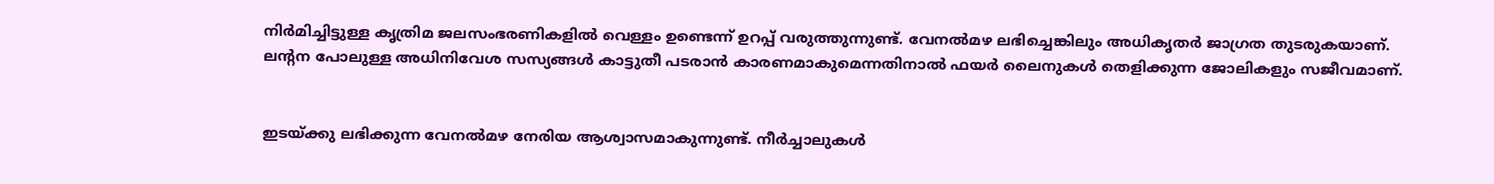നിർമിച്ചിട്ടുള്ള കൃത്രിമ ജലസംഭരണികളിൽ വെള്ളം ഉണ്ടെന്ന് ഉറപ്പ് വരുത്തുന്നുണ്ട്. വേനൽമഴ ലഭിച്ചെങ്കിലും അധികൃതർ ജാഗ്രത തുടരുകയാണ്. ലന്‍റന പോലുള്ള അധിനിവേശ സസ്യങ്ങൾ കാട്ടുതീ പടരാൻ കാരണമാകുമെന്നതിനാൽ ഫയർ ലൈനുകൾ തെളിക്കുന്ന ജോലികളും സജീവമാണ്.


ഇടയ്ക്കു ലഭിക്കുന്ന വേനൽമഴ നേരിയ ആശ്വാസമാകുന്നുണ്ട്. നീർച്ചാലുകൾ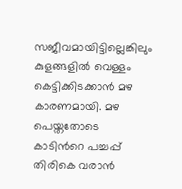സജീവമായിട്ടില്ലെങ്കിലും കുളങ്ങളിൽ വെള്ളം കെട്ടിക്കിടക്കാൻ മഴ കാരണമായി. മഴ പെയ്തതോടെ കാടിന്‍റെ പച്ചപ്പ്‌ തിരികെ വരാൻ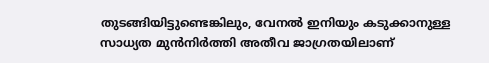തുടങ്ങിയിട്ടുണ്ടെങ്കിലും, വേനൽ ഇനിയും കടുക്കാനുള്ള സാധ്യത മുൻനിർത്തി അതീവ ജാഗ്രതയിലാണ്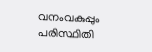വനംവകുപ്പും പരിസ്ഥിതി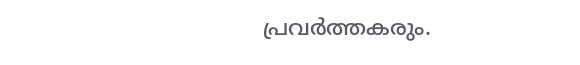പ്രവർത്തകരും.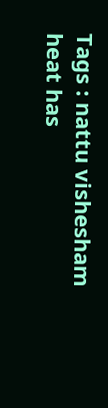Tags : nattu vishesham heat has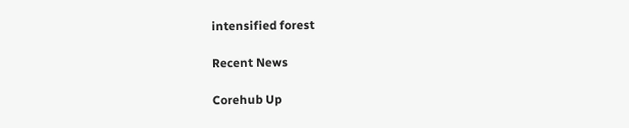intensified forest

Recent News

Corehub Up